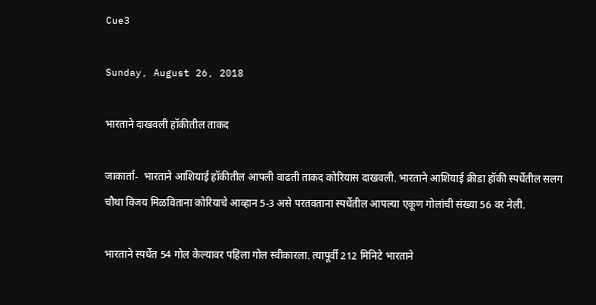Cue3

Sunday, August 26, 2018

भारताने दाखवली हॉकीतील ताकद

जाकार्ता-  भारताने आशियाई हॉकीतील आपली वाढती ताकद कोरियास दाखवली. भारताने आशियाई क्रीडा हॉकी स्पर्धेतील सलग चौथा विजय मिळविताना कोरियाचे आव्हान 5-3 असे परतवताना स्पर्धेतील आपल्या एकूण गोलांची संख्या 56 वर नेली.

भारताने स्पर्धेत 54 गोल केल्यावर पहिला गोल स्वीकारला. त्यापूर्वी 212 मिनिटे भारताने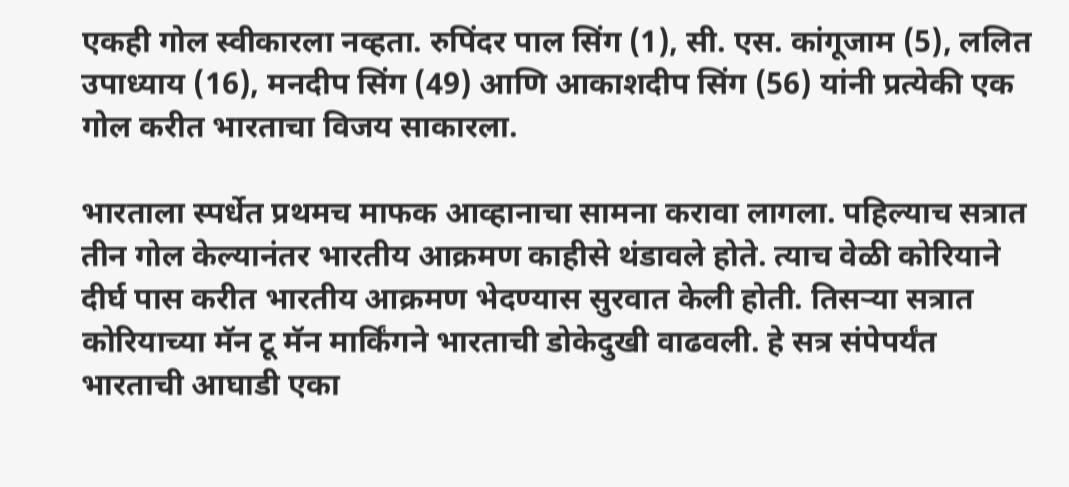एकही गोल स्वीकारला नव्हता. रुपिंदर पाल सिंग (1), सी. एस. कांगूजाम (5), ललित उपाध्याय (16), मनदीप सिंग (49) आणि आकाशदीप सिंग (56) यांनी प्रत्येकी एक गोल करीत भारताचा विजय साकारला.

भारताला स्पर्धेत प्रथमच माफक आव्हानाचा सामना करावा लागला. पहिल्याच सत्रात तीन गोल केल्यानंतर भारतीय आक्रमण काहीसे थंडावले होते. त्याच वेळी कोरियाने दीर्घ पास करीत भारतीय आक्रमण भेदण्यास सुरवात केली होती. तिसऱ्या सत्रात कोरियाच्या मॅन टू मॅन मार्किंगने भारताची डोकेदुखी वाढवली. हे सत्र संपेपर्यंत भारताची आघाडी एका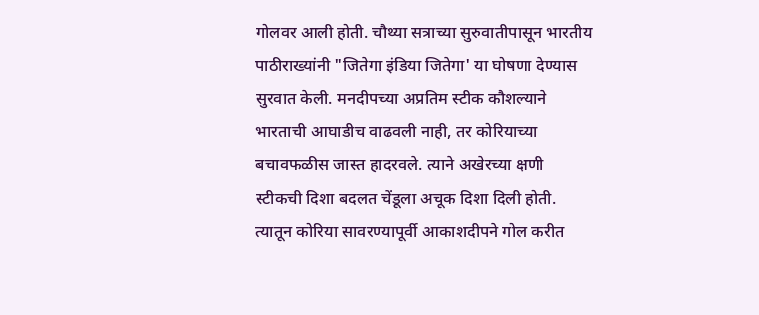गोलवर आली होती. चौथ्या सत्राच्या सुरुवातीपासून भारतीय पाठीराख्यांनी "जितेगा इंडिया जितेगा' या घोषणा देण्यास सुरवात केली. मनदीपच्या अप्रतिम स्टीक कौशल्याने भारताची आघाडीच वाढवली नाही, तर कोरियाच्या बचावफळीस जास्त हादरवले. त्याने अखेरच्या क्षणी स्टीकची दिशा बदलत चेंडूला अचूक दिशा दिली होती. त्यातून कोरिया सावरण्यापूर्वी आकाशदीपने गोल करीत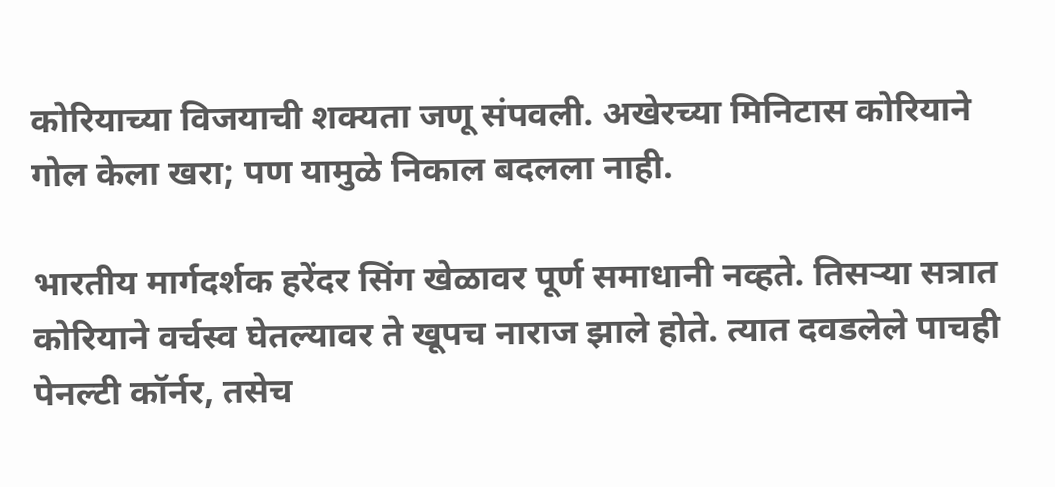कोरियाच्या विजयाची शक्‍यता जणू संपवली. अखेरच्या मिनिटास कोरियाने गोल केला खरा; पण यामुळे निकाल बदलला नाही.

भारतीय मार्गदर्शक हरेंदर सिंग खेळावर पूर्ण समाधानी नव्हते. तिसऱ्या सत्रात कोरियाने वर्चस्व घेतल्यावर ते खूपच नाराज झाले होते. त्यात दवडलेले पाचही पेनल्टी कॉर्नर, तसेच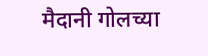मैदानी गोलच्या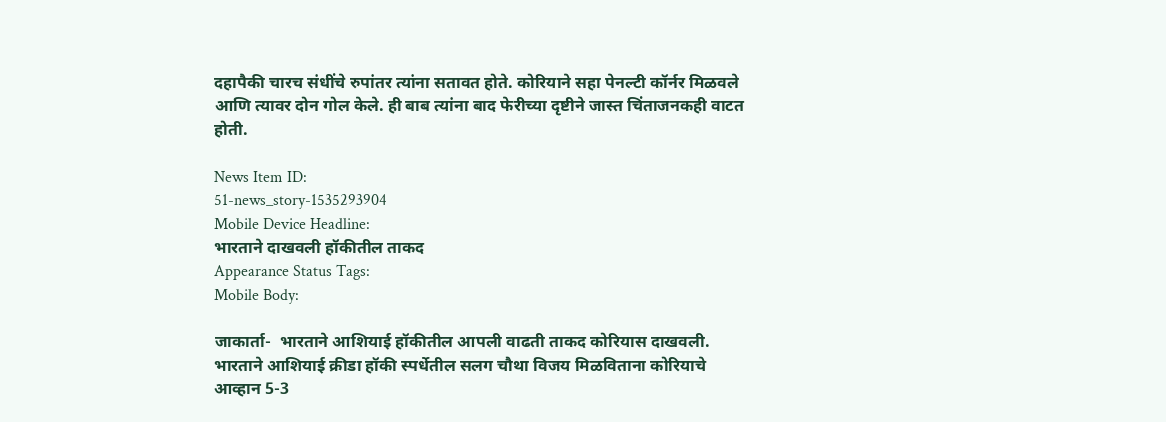दहापैकी चारच संधींचे रुपांतर त्यांना सतावत होते. कोरियाने सहा पेनल्टी कॉर्नर मिळवले आणि त्यावर दोन गोल केले. ही बाब त्यांना बाद फेरीच्या दृष्टीने जास्त चिंताजनकही वाटत होती.

News Item ID:
51-news_story-1535293904
Mobile Device Headline:
भारताने दाखवली हॉकीतील ताकद
Appearance Status Tags:
Mobile Body:

जाकार्ता-  भारताने आशियाई हॉकीतील आपली वाढती ताकद कोरियास दाखवली. भारताने आशियाई क्रीडा हॉकी स्पर्धेतील सलग चौथा विजय मिळविताना कोरियाचे आव्हान 5-3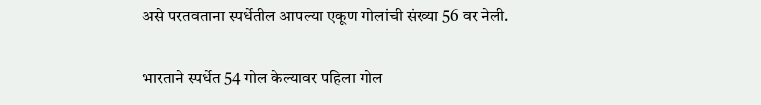असे परतवताना स्पर्धेतील आपल्या एकूण गोलांची संख्या 56 वर नेली.

भारताने स्पर्धेत 54 गोल केल्यावर पहिला गोल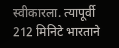स्वीकारला. त्यापूर्वी 212 मिनिटे भारताने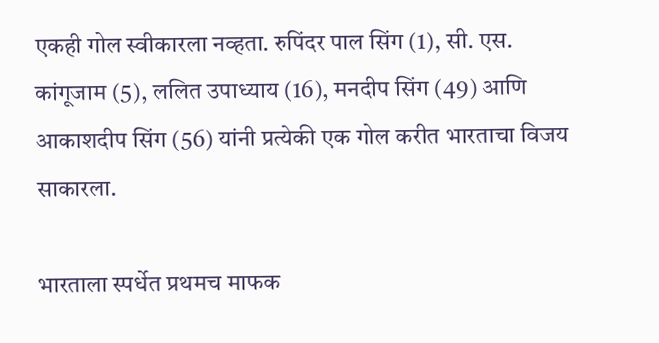एकही गोल स्वीकारला नव्हता. रुपिंदर पाल सिंग (1), सी. एस. कांगूजाम (5), ललित उपाध्याय (16), मनदीप सिंग (49) आणि आकाशदीप सिंग (56) यांनी प्रत्येकी एक गोल करीत भारताचा विजय साकारला.

भारताला स्पर्धेत प्रथमच माफक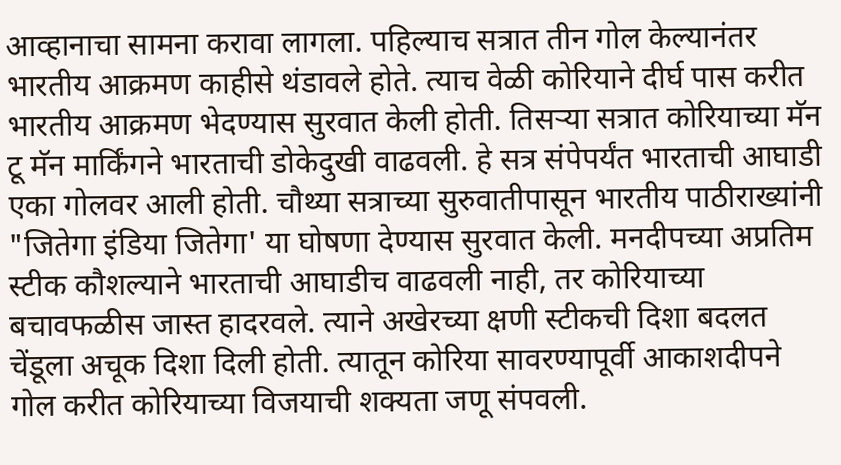आव्हानाचा सामना करावा लागला. पहिल्याच सत्रात तीन गोल केल्यानंतर भारतीय आक्रमण काहीसे थंडावले होते. त्याच वेळी कोरियाने दीर्घ पास करीत भारतीय आक्रमण भेदण्यास सुरवात केली होती. तिसऱ्या सत्रात कोरियाच्या मॅन टू मॅन मार्किंगने भारताची डोकेदुखी वाढवली. हे सत्र संपेपर्यंत भारताची आघाडी एका गोलवर आली होती. चौथ्या सत्राच्या सुरुवातीपासून भारतीय पाठीराख्यांनी "जितेगा इंडिया जितेगा' या घोषणा देण्यास सुरवात केली. मनदीपच्या अप्रतिम स्टीक कौशल्याने भारताची आघाडीच वाढवली नाही, तर कोरियाच्या बचावफळीस जास्त हादरवले. त्याने अखेरच्या क्षणी स्टीकची दिशा बदलत चेंडूला अचूक दिशा दिली होती. त्यातून कोरिया सावरण्यापूर्वी आकाशदीपने गोल करीत कोरियाच्या विजयाची शक्‍यता जणू संपवली.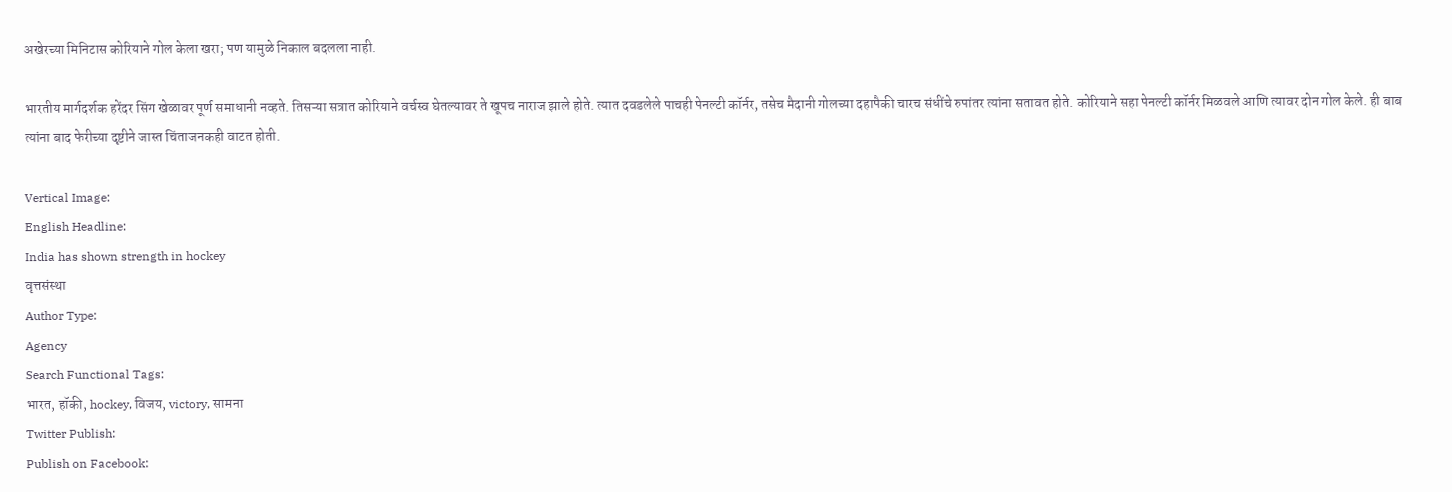अखेरच्या मिनिटास कोरियाने गोल केला खरा; पण यामुळे निकाल बदलला नाही.

भारतीय मार्गदर्शक हरेंदर सिंग खेळावर पूर्ण समाधानी नव्हते. तिसऱ्या सत्रात कोरियाने वर्चस्व घेतल्यावर ते खूपच नाराज झाले होते. त्यात दवडलेले पाचही पेनल्टी कॉर्नर, तसेच मैदानी गोलच्या दहापैकी चारच संधींचे रुपांतर त्यांना सतावत होते. कोरियाने सहा पेनल्टी कॉर्नर मिळवले आणि त्यावर दोन गोल केले. ही बाब त्यांना बाद फेरीच्या दृष्टीने जास्त चिंताजनकही वाटत होती.

Vertical Image:
English Headline:
India has shown strength in hockey
वृत्तसंस्था
Author Type:
Agency
Search Functional Tags:
भारत, हॉकी, hockey, विजय, victory, सामना
Twitter Publish:
Publish on Facebook: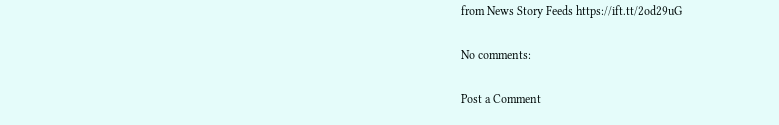from News Story Feeds https://ift.tt/2od29uG

No comments:

Post a Comment